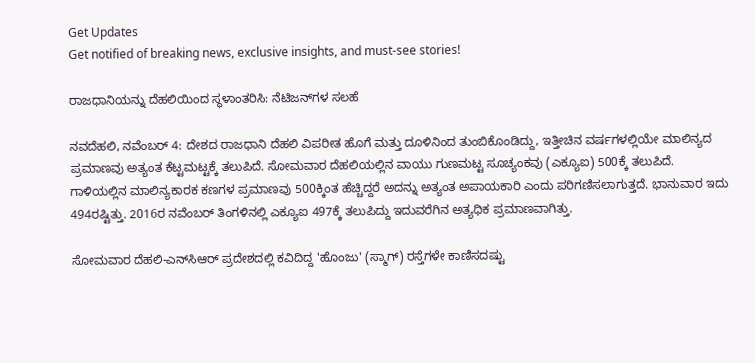Get Updates
Get notified of breaking news, exclusive insights, and must-see stories!

ರಾಜಧಾನಿಯನ್ನು ದೆಹಲಿಯಿಂದ ಸ್ಥಳಾಂತರಿಸಿ: ನೆಟಿಜನ್‌ಗಳ ಸಲಹೆ

ನವದೆಹಲಿ, ನವೆಂಬರ್ 4: ದೇಶದ ರಾಜಧಾನಿ ದೆಹಲಿ ವಿಪರೀತ ಹೊಗೆ ಮತ್ತು ದೂಳಿನಿಂದ ತುಂಬಿಕೊಂಡಿದ್ದು, ಇತ್ತೀಚಿನ ವರ್ಷಗಳಲ್ಲಿಯೇ ಮಾಲಿನ್ಯದ ಪ್ರಮಾಣವು ಅತ್ಯಂತ ಕೆಟ್ಟಮಟ್ಟಕ್ಕೆ ತಲುಪಿದೆ. ಸೋಮವಾರ ದೆಹಲಿಯಲ್ಲಿನ ವಾಯು ಗುಣಮಟ್ಟ ಸೂಚ್ಯಂಕವು (ಎಕ್ಯೂಐ) 500ಕ್ಕೆ ತಲುಪಿದೆ. ಗಾಳಿಯಲ್ಲಿನ ಮಾಲಿನ್ಯಕಾರಕ ಕಣಗಳ ಪ್ರಮಾಣವು 500ಕ್ಕಿಂತ ಹೆಚ್ಚಿದ್ದರೆ ಅದನ್ನು ಅತ್ಯಂತ ಅಪಾಯಕಾರಿ ಎಂದು ಪರಿಗಣಿಸಲಾಗುತ್ತದೆ. ಭಾನುವಾರ ಇದು 494ರಷ್ಟಿತ್ತು. 2016ರ ನವೆಂಬರ್ ತಿಂಗಳಿನಲ್ಲಿ ಎಕ್ಯೂಐ 497ಕ್ಕೆ ತಲುಪಿದ್ದು ಇದುವರೆಗಿನ ಅತ್ಯಧಿಕ ಪ್ರಮಾಣವಾಗಿತ್ತು.

ಸೋಮವಾರ ದೆಹಲಿ-ಎನ್‌ಸಿಆರ್ ಪ್ರದೇಶದಲ್ಲಿ ಕವಿದಿದ್ದ 'ಹೊಂಜು' (ಸ್ಮಾಗ್) ರಸ್ತೆಗಳೇ ಕಾಣಿಸದಷ್ಟು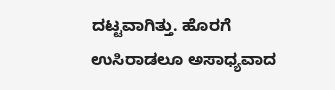ದಟ್ಟವಾಗಿತ್ತು. ಹೊರಗೆ ಉಸಿರಾಡಲೂ ಅಸಾಧ್ಯವಾದ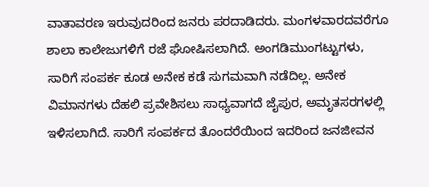ವಾತಾವರಣ ಇರುವುದರಿಂದ ಜನರು ಪರದಾಡಿದರು. ಮಂಗಳವಾರದವರೆಗೂ ಶಾಲಾ ಕಾಲೇಜುಗಳಿಗೆ ರಜೆ ಘೋಷಿಸಲಾಗಿದೆ. ಅಂಗಡಿಮುಂಗಟ್ಟುಗಳು, ಸಾರಿಗೆ ಸಂಪರ್ಕ ಕೂಡ ಅನೇಕ ಕಡೆ ಸುಗಮವಾಗಿ ನಡೆದಿಲ್ಲ. ಅನೇಕ ವಿಮಾನಗಳು ದೆಹಲಿ ಪ್ರವೇಶಿಸಲು ಸಾಧ್ಯವಾಗದೆ ಜೈಪುರ, ಅಮೃತಸರಗಳಲ್ಲಿ ಇಳಿಸಲಾಗಿದೆ. ಸಾರಿಗೆ ಸಂಪರ್ಕದ ತೊಂದರೆಯಿಂದ ಇದರಿಂದ ಜನಜೀವನ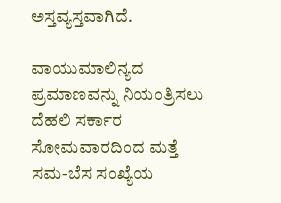ಅಸ್ತವ್ಯಸ್ತವಾಗಿದೆ.

ವಾಯುಮಾಲಿನ್ಯದ ಪ್ರಮಾಣವನ್ನು ನಿಯಂತ್ರಿಸಲು ದೆಹಲಿ ಸರ್ಕಾರ ಸೋಮವಾರದಿಂದ ಮತ್ತೆ ಸಮ-ಬೆಸ ಸಂಖ್ಯೆಯ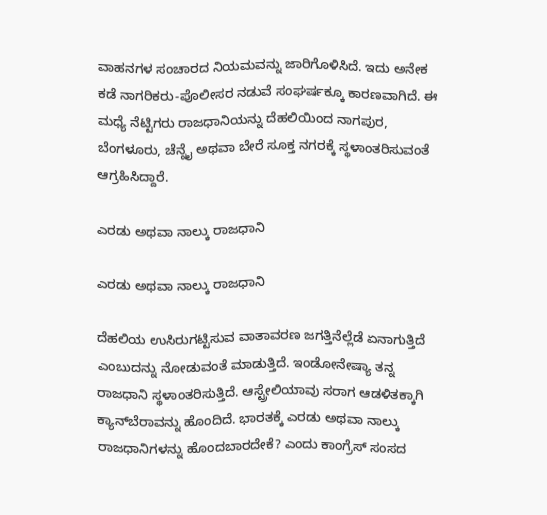ವಾಹನಗಳ ಸಂಚಾರದ ನಿಯಮವನ್ನು ಜಾರಿಗೊಳಿಸಿದೆ. ಇದು ಅನೇಕ ಕಡೆ ನಾಗರಿಕರು-ಪೊಲೀಸರ ನಡುವೆ ಸಂಘರ್ಷಕ್ಕೂ ಕಾರಣವಾಗಿದೆ. ಈ ಮಧ್ಯೆ ನೆಟ್ಟಿಗರು ರಾಜಧಾನಿಯನ್ನು ದೆಹಲಿಯಿಂದ ನಾಗಪುರ, ಬೆಂಗಳೂರು, ಚೆನ್ನೈ ಅಥವಾ ಬೇರೆ ಸೂಕ್ತ ನಗರಕ್ಕೆ ಸ್ಥಳಾಂತರಿಸುವಂತೆ ಆಗ್ರಹಿಸಿದ್ದಾರೆ.

ಎರಡು ಅಥವಾ ನಾಲ್ಕು ರಾಜಧಾನಿ

ಎರಡು ಅಥವಾ ನಾಲ್ಕು ರಾಜಧಾನಿ

ದೆಹಲಿಯ ಉಸಿರುಗಟ್ಟಿಸುವ ವಾತಾವರಣ ಜಗತ್ತಿನೆಲ್ಲೆಡೆ ಏನಾಗುತ್ತಿದೆ ಎಂಬುದನ್ನು ನೋಡುವಂತೆ ಮಾಡುತ್ತಿದೆ. ಇಂಡೋನೇಷ್ಯಾ ತನ್ನ ರಾಜಧಾನಿ ಸ್ಥಳಾಂತರಿಸುತ್ತಿದೆ. ಆಸ್ಟ್ರೇಲಿಯಾವು ಸರಾಗ ಆಡಳಿತಕ್ಕಾಗಿ ಕ್ಯಾನ್‌ಬೆರಾವನ್ನು ಹೊಂದಿದೆ. ಭಾರತಕ್ಕೆ ಎರಡು ಅಥವಾ ನಾಲ್ಕು ರಾಜಧಾನಿಗಳನ್ನು ಹೊಂದಬಾರದೇಕೆ? ಎಂದು ಕಾಂಗ್ರೆಸ್ ಸಂಸದ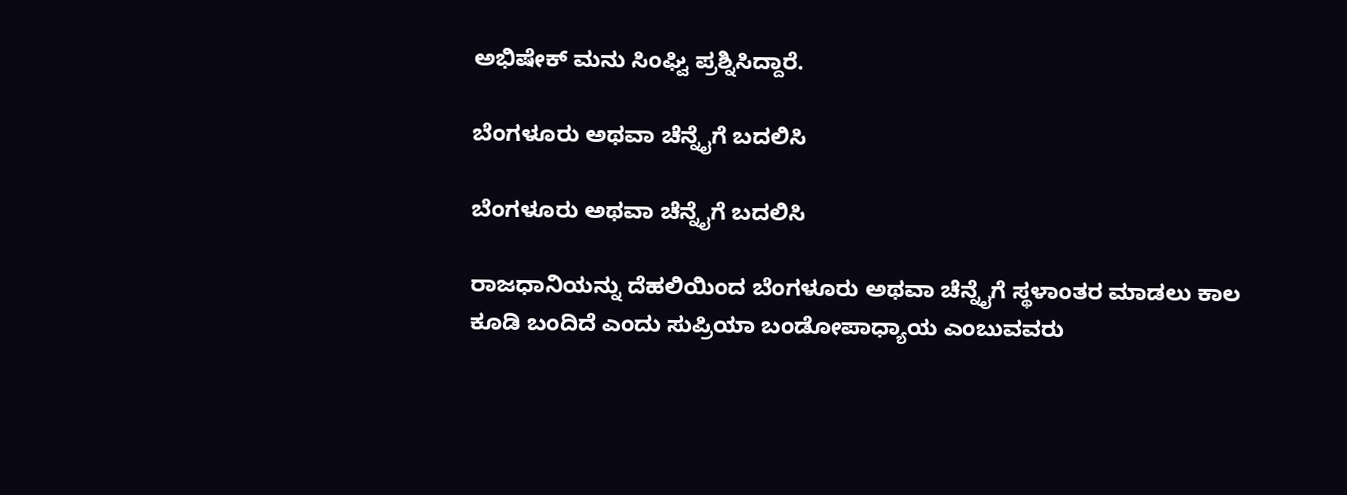ಅಭಿಷೇಕ್ ಮನು ಸಿಂಘ್ವಿ ಪ್ರಶ್ನಿಸಿದ್ದಾರೆ.

ಬೆಂಗಳೂರು ಅಥವಾ ಚೆನ್ನೈಗೆ ಬದಲಿಸಿ

ಬೆಂಗಳೂರು ಅಥವಾ ಚೆನ್ನೈಗೆ ಬದಲಿಸಿ

ರಾಜಧಾನಿಯನ್ನು ದೆಹಲಿಯಿಂದ ಬೆಂಗಳೂರು ಅಥವಾ ಚೆನ್ನೈಗೆ ಸ್ಥಳಾಂತರ ಮಾಡಲು ಕಾಲ ಕೂಡಿ ಬಂದಿದೆ ಎಂದು ಸುಪ್ರಿಯಾ ಬಂಡೋಪಾಧ್ಯಾಯ ಎಂಬುವವರು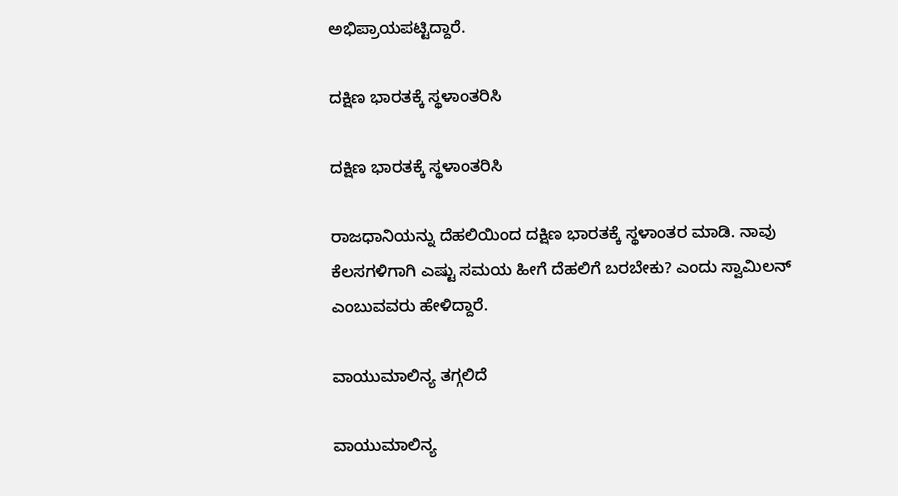ಅಭಿಪ್ರಾಯಪಟ್ಟಿದ್ದಾರೆ.

ದಕ್ಷಿಣ ಭಾರತಕ್ಕೆ ಸ್ಥಳಾಂತರಿಸಿ

ದಕ್ಷಿಣ ಭಾರತಕ್ಕೆ ಸ್ಥಳಾಂತರಿಸಿ

ರಾಜಧಾನಿಯನ್ನು ದೆಹಲಿಯಿಂದ ದಕ್ಷಿಣ ಭಾರತಕ್ಕೆ ಸ್ಥಳಾಂತರ ಮಾಡಿ. ನಾವು ಕೆಲಸಗಳಿಗಾಗಿ ಎಷ್ಟು ಸಮಯ ಹೀಗೆ ದೆಹಲಿಗೆ ಬರಬೇಕು? ಎಂದು ಸ್ವಾಮಿಲನ್ ಎಂಬುವವರು ಹೇಳಿದ್ದಾರೆ.

ವಾಯುಮಾಲಿನ್ಯ ತಗ್ಗಲಿದೆ

ವಾಯುಮಾಲಿನ್ಯ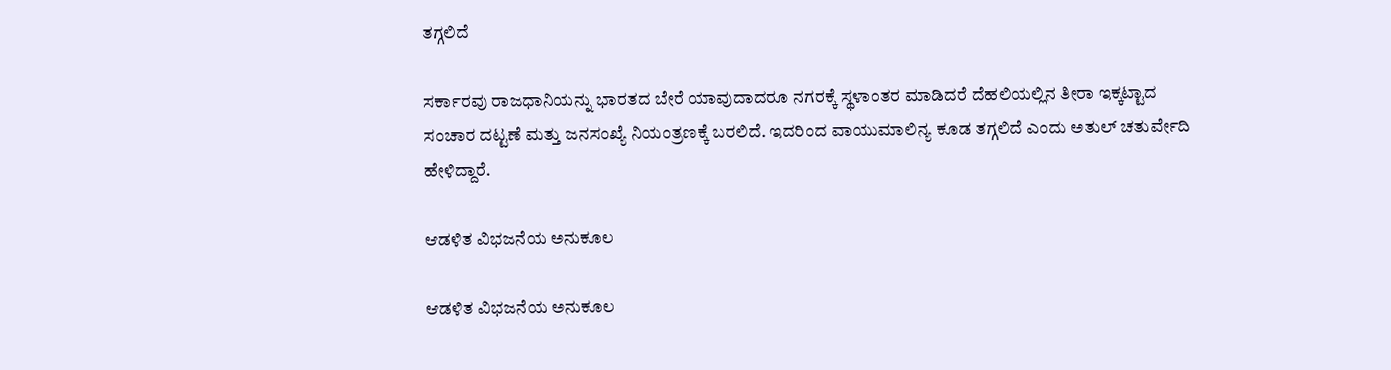ತಗ್ಗಲಿದೆ

ಸರ್ಕಾರವು ರಾಜಧಾನಿಯನ್ನು ಭಾರತದ ಬೇರೆ ಯಾವುದಾದರೂ ನಗರಕ್ಕೆ ಸ್ಥಳಾಂತರ ಮಾಡಿದರೆ ದೆಹಲಿಯಲ್ಲಿನ ತೀರಾ ಇಕ್ಕಟ್ಟಾದ ಸಂಚಾರ ದಟ್ಟಣೆ ಮತ್ತು ಜನಸಂಖ್ಯೆ ನಿಯಂತ್ರಣಕ್ಕೆ ಬರಲಿದೆ. ಇದರಿಂದ ವಾಯುಮಾಲಿನ್ಯ ಕೂಡ ತಗ್ಗಲಿದೆ ಎಂದು ಅತುಲ್ ಚತುರ್ವೇದಿ ಹೇಳಿದ್ದಾರೆ.

ಆಡಳಿತ ವಿಭಜನೆಯ ಅನುಕೂಲ

ಆಡಳಿತ ವಿಭಜನೆಯ ಅನುಕೂಲ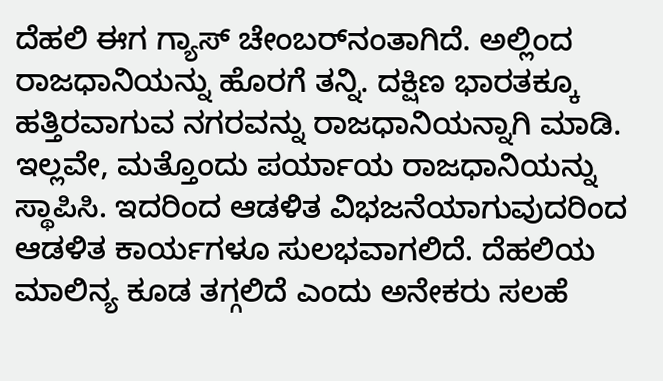ದೆಹಲಿ ಈಗ ಗ್ಯಾಸ್ ಚೇಂಬರ್‌ನಂತಾಗಿದೆ. ಅಲ್ಲಿಂದ ರಾಜಧಾನಿಯನ್ನು ಹೊರಗೆ ತನ್ನಿ. ದಕ್ಷಿಣ ಭಾರತಕ್ಕೂ ಹತ್ತಿರವಾಗುವ ನಗರವನ್ನು ರಾಜಧಾನಿಯನ್ನಾಗಿ ಮಾಡಿ. ಇಲ್ಲವೇ, ಮತ್ತೊಂದು ಪರ್ಯಾಯ ರಾಜಧಾನಿಯನ್ನು ಸ್ಥಾಪಿಸಿ. ಇದರಿಂದ ಆಡಳಿತ ವಿಭಜನೆಯಾಗುವುದರಿಂದ ಆಡಳಿತ ಕಾರ್ಯಗಳೂ ಸುಲಭವಾಗಲಿದೆ. ದೆಹಲಿಯ ಮಾಲಿನ್ಯ ಕೂಡ ತಗ್ಗಲಿದೆ ಎಂದು ಅನೇಕರು ಸಲಹೆ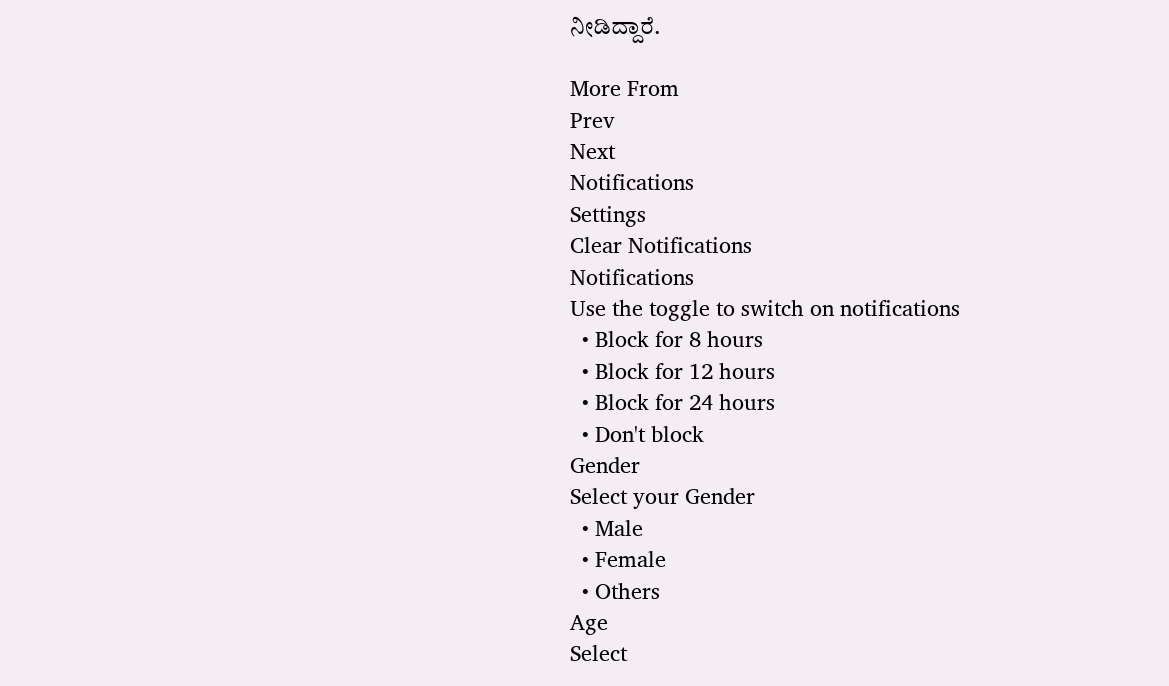ನೀಡಿದ್ದಾರೆ.

More From
Prev
Next
Notifications
Settings
Clear Notifications
Notifications
Use the toggle to switch on notifications
  • Block for 8 hours
  • Block for 12 hours
  • Block for 24 hours
  • Don't block
Gender
Select your Gender
  • Male
  • Female
  • Others
Age
Select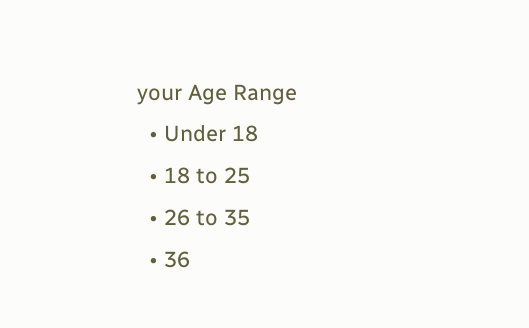your Age Range
  • Under 18
  • 18 to 25
  • 26 to 35
  • 36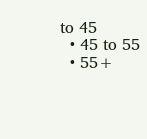to 45
  • 45 to 55
  • 55+